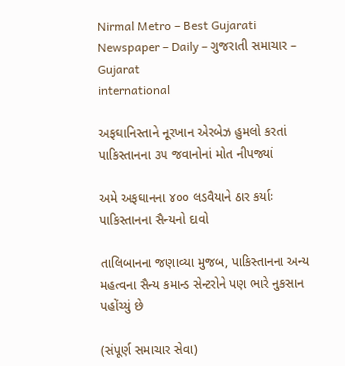Nirmal Metro – Best Gujarati Newspaper – Daily – ગુજરાતી સમાચાર – Gujarat
international

અફઘાનિસ્તાને નૂરખાન એરબેઝ હુમલો કરતાં પાકિસ્તાનના ૩૫ જવાનોનાં મોત નીપજ્યાં

અમે અફઘાનના ૪૦૦ લડવૈયાને ઠાર કર્યાઃ પાકિસ્તાનના સૈન્યનો દાવો

તાલિબાનના જણાવ્યા મુજબ, પાકિસ્તાનના અન્ય મહત્વના સૈન્ય કમાન્ડ સેન્ટરોને પણ ભારે નુકસાન પહોંચ્યું છે

(સંપૂર્ણ સમાચાર સેવા)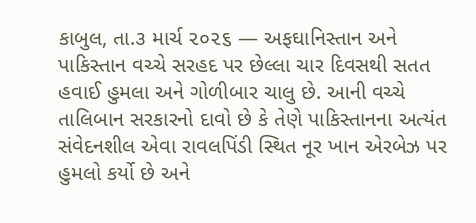કાબુલ, તા.૩ માર્ચ ૨૦૨૬ — અફઘાનિસ્તાન અને પાકિસ્તાન વચ્ચે સરહદ પર છેલ્લા ચાર દિવસથી સતત હવાઈ હુમલા અને ગોળીબાર ચાલુ છે. આની વચ્ચે તાલિબાન સરકારનો દાવો છે કે તેણે પાકિસ્તાનના અત્યંત સંવેદનશીલ એવા રાવલપિંડી સ્થિત નૂર ખાન એરબેઝ પર હુમલો કર્યો છે અને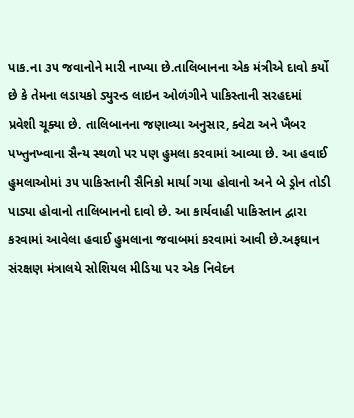પાક.ના ૩૫ જવાનોને મારી નાખ્યા છે.તાલિબાનના એક મંત્રીએ દાવો કર્યો છે કે તેમના લડાયકો ડ્યુરન્ડ લાઇન ઓળંગીને પાકિસ્તાની સરહદમાં પ્રવેશી ચૂક્યા છે. તાલિબાનના જણાવ્યા અનુસાર, ક્વેટા અને ખૈબર પખ્તુનખ્વાના સૈન્ય સ્થળો પર પણ હુમલા કરવામાં આવ્યા છે. આ હવાઈ હુમલાઓમાં ૩૫ પાકિસ્તાની સૈનિકો માર્યા ગયા હોવાનો અને બે ડ્રોન તોડી પાડ્યા હોવાનો તાલિબાનનો દાવો છે. આ કાર્યવાહી પાકિસ્તાન દ્વારા કરવામાં આવેલા હવાઈ હુમલાના જવાબમાં કરવામાં આવી છે.અફઘાન સંરક્ષણ મંત્રાલયે સોશિયલ મીડિયા પર એક નિવેદન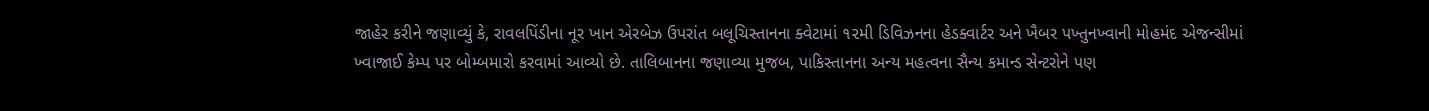જાહેર કરીને જણાવ્યું કે, રાવલપિંડીના નૂર ખાન એરબેઝ ઉપરાંત બલૂચિસ્તાનના ક્વેટામાં ૧૨મી ડિવિઝનના હેડક્વાર્ટર અને ખૈબર પખ્તુનખ્વાની મોહમંદ એજન્સીમાં ખ્વાજાઈ કેમ્પ પર બોમ્બમારો કરવામાં આવ્યો છે. તાલિબાનના જણાવ્યા મુજબ, પાકિસ્તાનના અન્ય મહત્વના સૈન્ય કમાન્ડ સેન્ટરોને પણ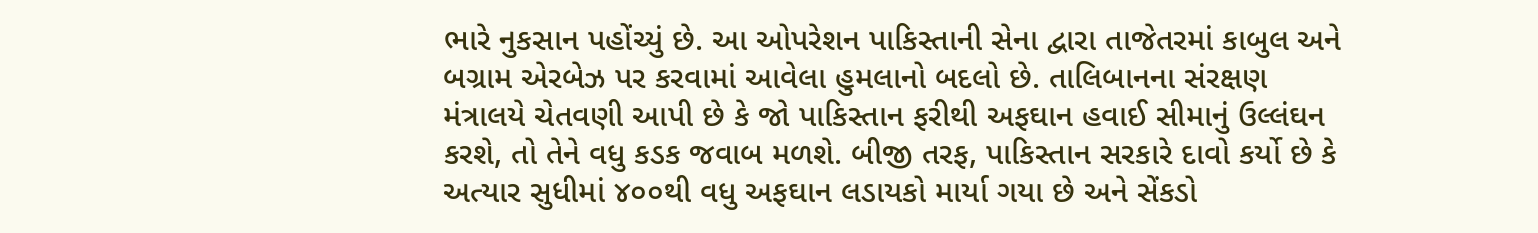ભારે નુકસાન પહોંચ્યું છે. આ ઓપરેશન પાકિસ્તાની સેના દ્વારા તાજેતરમાં કાબુલ અને બગ્રામ એરબેઝ પર કરવામાં આવેલા હુમલાનો બદલો છે. તાલિબાનના સંરક્ષણ મંત્રાલયે ચેતવણી આપી છે કે જો પાકિસ્તાન ફરીથી અફઘાન હવાઈ સીમાનું ઉલ્લંઘન કરશે, તો તેને વધુ કડક જવાબ મળશે. બીજી તરફ, પાકિસ્તાન સરકારે દાવો કર્યો છે કે અત્યાર સુધીમાં ૪૦૦થી વધુ અફઘાન લડાયકો માર્યા ગયા છે અને સેંકડો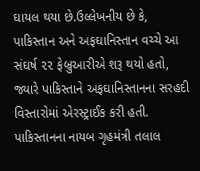ઘાયલ થયા છે.ઉલ્લેખનીય છે કે, પાકિસ્તાન અને અફઘાનિસ્તાન વચ્ચે આ સંઘર્ષ ૨૨ ફેબ્રુઆરીએ શરૂ થયો હતો, જ્યારે પાકિસ્તાને અફઘાનિસ્તાનના સરહદી વિસ્તારોમાં એરસ્ટ્રાઈક કરી હતી. પાકિસ્તાનના નાયબ ગૃહમંત્રી તલાલ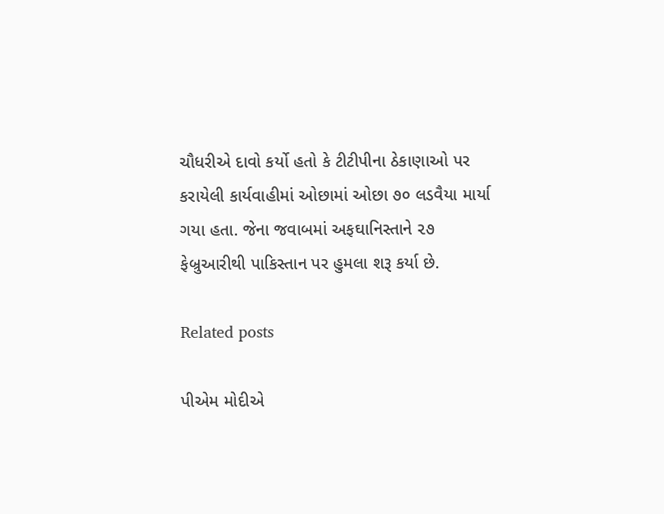ચૌધરીએ દાવો કર્યો હતો કે ટીટીપીના ઠેકાણાઓ પર કરાયેલી કાર્યવાહીમાં ઓછામાં ઓછા ૭૦ લડવૈયા માર્યા ગયા હતા. જેના જવાબમાં અફઘાનિસ્તાને ૨૭ ફેબ્રુઆરીથી પાકિસ્તાન પર હુમલા શરૂ કર્યા છે.

Related posts

પીએમ મોદીએ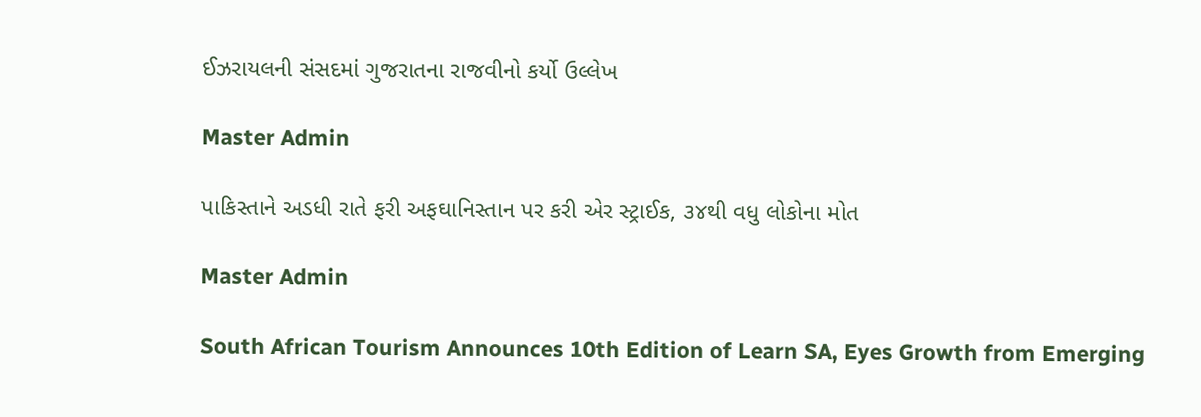ઈઝરાયલની સંસદમાં ગુજરાતના રાજવીનો કર્યો ઉલ્લેખ

Master Admin

પાકિસ્તાને અડધી રાતે ફરી અફઘાનિસ્તાન પર કરી એર સ્ટ્રાઈક, ૩૪થી વધુ લોકોના મોત

Master Admin

South African Tourism Announces 10th Edition of Learn SA, Eyes Growth from Emerging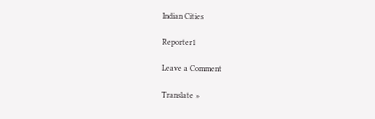Indian Cities

Reporter1

Leave a Comment

Translate »